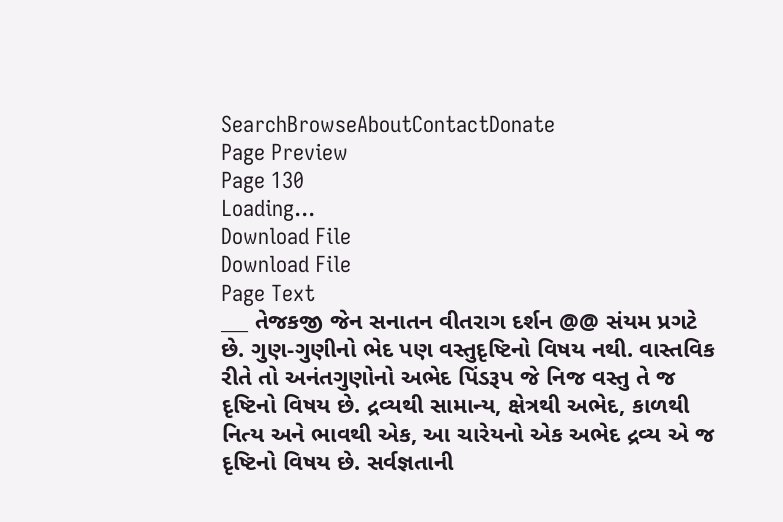SearchBrowseAboutContactDonate
Page Preview
Page 130
Loading...
Download File
Download File
Page Text
___ તેજકજી જેન સનાતન વીતરાગ દર્શન @@ સંયમ પ્રગટે છે. ગુણ-ગુણીનો ભેદ પણ વસ્તુદૃષ્ટિનો વિષય નથી. વાસ્તવિક રીતે તો અનંતગુણોનો અભેદ પિંડરૂપ જે નિજ વસ્તુ તે જ દૃષ્ટિનો વિષય છે. દ્રવ્યથી સામાન્ય, ક્ષેત્રથી અભેદ, કાળથી નિત્ય અને ભાવથી એક, આ ચારેયનો એક અભેદ દ્રવ્ય એ જ દૃષ્ટિનો વિષય છે. સર્વજ્ઞતાની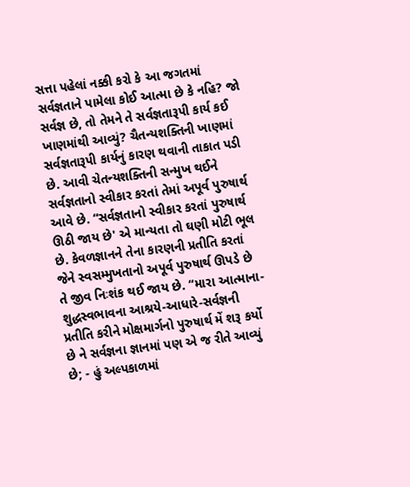સત્તા પહેલાં નક્કી કરો કે આ જગતમાં સર્વજ્ઞતાને પામેલા કોઈ આત્મા છે કે નહિ? જો સર્વજ્ઞ છે, તો તેમને તે સર્વજ્ઞતારૂપી કાર્ય કઈ ખાણમાંથી આવ્યું? ચૈતન્યશક્તિની ખાણમાં સર્વજ્ઞતારૂપી કાર્યનું કારણ થવાની તાકાત પડી છે. આવી ચેતન્યશક્તિની સન્મુખ થઈને સર્વજ્ઞતાનો સ્વીકાર કરતાં તેમાં અપૂર્વ પુરુષાર્થ આવે છે. “સર્વજ્ઞતાનો સ્વીકાર કરતાં પુરુષાર્થ ઊઠી જાય છે' એ માન્યતા તો ઘણી મોટી ભૂલ છે. કેવળજ્ઞાનને તેના કારણની પ્રતીતિ કરતાં જેને સ્વસમ્મુખતાનો અપૂર્વ પુરુષાર્થ ઊપડે છે તે જીવ નિઃશંક થઈ જાય છે. “મારા આત્માના-શુદ્ધસ્વભાવના આશ્રયે-આધારે-સર્વજ્ઞની પ્રતીતિ કરીને મોક્ષમાર્ગનો પુરુષાર્થ મેં શરૂ કર્યો છે ને સર્વજ્ઞના જ્ઞાનમાં પણ એ જ રીતે આવ્યું છે; - હું અલ્પકાળમાં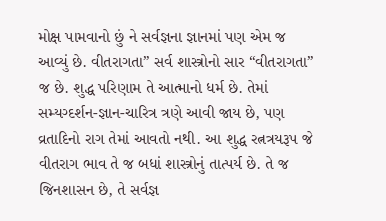મોક્ષ પામવાનો છું ને સર્વજ્ઞના જ્ઞાનમાં પણ એમ જ આવ્યું છે. વીતરાગતા” સર્વ શાસ્ત્રોનો સાર “વીતરાગતા” જ છે. શુદ્ધ પરિણામ તે આત્માનો ધર્મ છે. તેમાં સમ્યગ્દર્શન-જ્ઞાન-ચારિત્ર ત્રણે આવી જાય છે, પણ વ્રતાદિનો રાગ તેમાં આવતો નથી. આ શુદ્ધ રત્નત્રયરૂપ જે વીતરાગ ભાવ તે જ બધાં શાસ્ત્રોનું તાત્પર્ય છે. તે જ જિનશાસન છે, તે સર્વજ્ઞ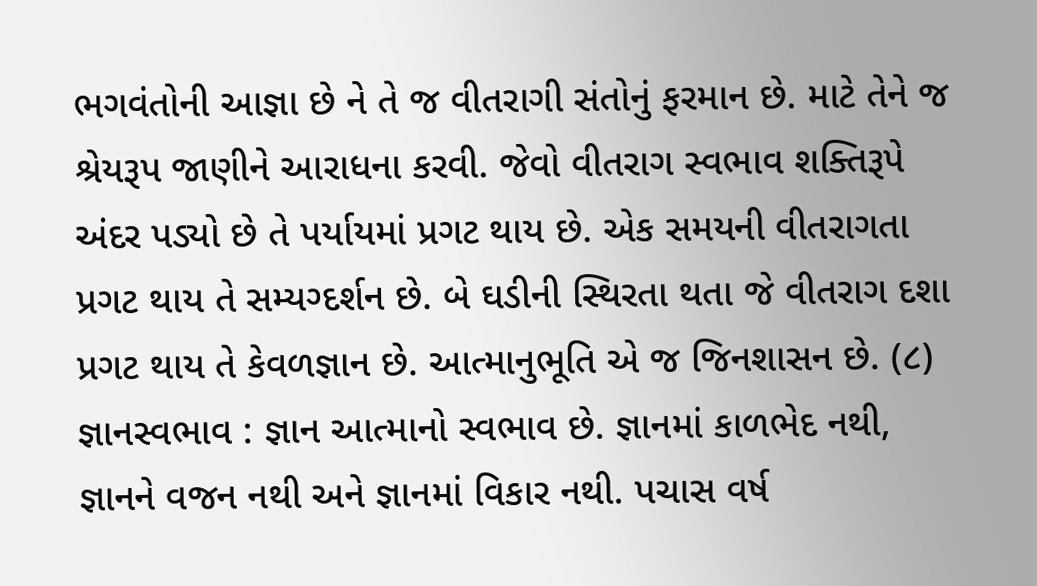ભગવંતોની આજ્ઞા છે ને તે જ વીતરાગી સંતોનું ફરમાન છે. માટે તેને જ શ્રેયરૂપ જાણીને આરાધના કરવી. જેવો વીતરાગ સ્વભાવ શક્તિરૂપે અંદર પડ્યો છે તે પર્યાયમાં પ્રગટ થાય છે. એક સમયની વીતરાગતા પ્રગટ થાય તે સમ્યગ્દર્શન છે. બે ઘડીની સ્થિરતા થતા જે વીતરાગ દશા પ્રગટ થાય તે કેવળજ્ઞાન છે. આત્માનુભૂતિ એ જ જિનશાસન છે. (૮) જ્ઞાનસ્વભાવ : જ્ઞાન આત્માનો સ્વભાવ છે. જ્ઞાનમાં કાળભેદ નથી, જ્ઞાનને વજન નથી અને જ્ઞાનમાં વિકાર નથી. પચાસ વર્ષ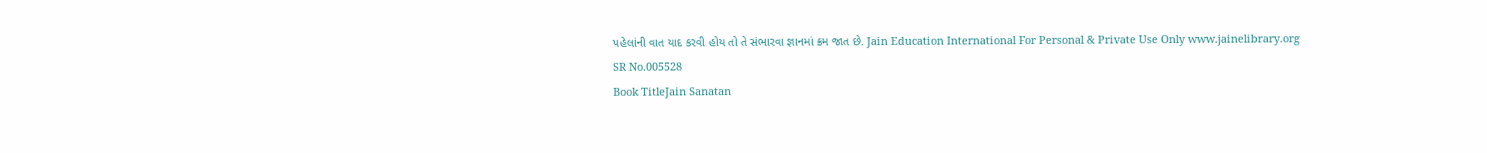પહેલાંની વાત યાદ કરવી હોય તો તે સંભારવા જ્ઞાનમાં ક્રમ જાત છે. Jain Education International For Personal & Private Use Only www.jainelibrary.org
SR No.005528
Book TitleJain Sanatan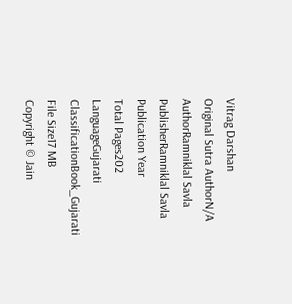Vitrag Darshan
Original Sutra AuthorN/A
AuthorRamniklal Savla
PublisherRamniklal Savla
Publication Year
Total Pages202
LanguageGujarati
ClassificationBook_Gujarati
File Size17 MB
Copyright © Jain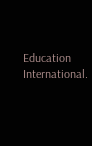Education International.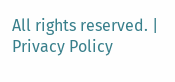All rights reserved. | Privacy Policy